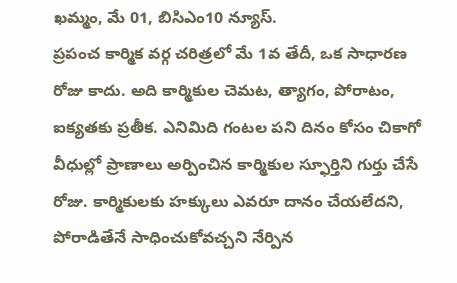ఖమ్మం, మే 01, బిసిఎం10 న్యూస్.
ప్రపంచ కార్మిక వర్గ చరిత్రలో మే 1వ తేదీ, ఒక సాధారణ రోజు కాదు. అది కార్మికుల చెమట, త్యాగం, పోరాటం, ఐక్యతకు ప్రతీక. ఎనిమిది గంటల పని దినం కోసం చికాగో వీధుల్లో ప్రాణాలు అర్పించిన కార్మికుల స్ఫూర్తిని గుర్తు చేసే రోజు. కార్మికులకు హక్కులు ఎవరూ దానం చేయలేదని, పోరాడితేనే సాధించుకోవచ్చని నేర్పిన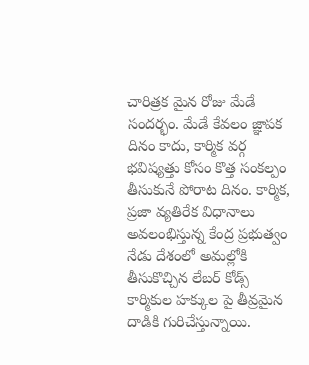చారిత్రక మైన రోజు మేడే సందర్భం. మేడే కేవలం జ్ఞాపక దినం కాదు, కార్మిక వర్గ భవిష్యత్తు కోసం కొత్త సంకల్పం తీసుకునే పోరాట దినం. కార్మిక, ప్రజా వ్యతిరేక విధానాలు అవలంభిస్తున్న కేంద్ర ప్రభుత్వం నేడు దేశంలో అమల్లోకి తీసుకొచ్చిన లేబర్ కోడ్స్ కార్మికుల హక్కుల పై తీవ్రమైన దాడికి గురిచేస్తున్నాయి.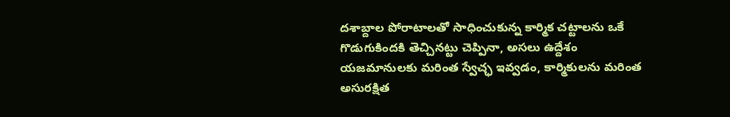దశాబ్దాల పోరాటాలతో సాధించుకున్న కార్మిక చట్టాలను ఒకే గొడుగుకిందకి తెచ్చినట్టు చెప్పినా, అసలు ఉద్దేశం యజమానులకు మరింత స్వేచ్ఛ ఇవ్వడం, కార్మికులను మరింత అసురక్షిత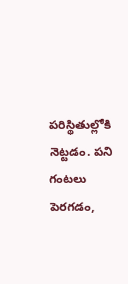పరిస్థితుల్లోకి నెట్టడం. పని గంటలు పెరగడం,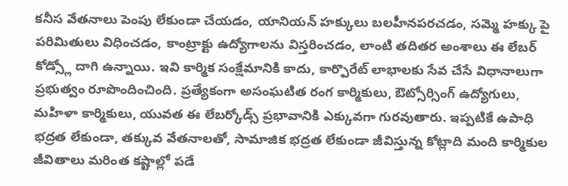కనీస వేతనాలు పెంపు లేకుండా చేయడం, యానియన్ హక్కులు బలహీనపరచడం, సమ్మె హక్కు పై పరిమితులు విధించడం, కాంట్రాక్టు ఉద్యోగాలను విస్తరించడం, లాంటి తదితర అంశాలు ఈ లేబర్ కోడ్స్లో దాగి ఉన్నాయి. ఇవి కార్మిక సంక్షేమానికి కాదు, కార్పొరేట్ లాభాలకు సేవ చేసే విధానాలుగా ప్రభుత్వం రూపొందించింది. ప్రత్యేకంగా అసంఘటిత రంగ కార్మికులు, ఔట్సోర్సింగ్ ఉద్యోగులు, మహిళా కార్మికులు, యువత ఈ లేబర్కోడ్స్ ప్రభావానికి ఎక్కువగా గురవుతారు. ఇప్పటికే ఉపాధి భద్రత లేకుండా, తక్కువ వేతనాలతో, సామాజిక భద్రత లేకుండా జీవిస్తున్న కోట్లాది మంది కార్మికుల జీవితాలు మరింత కష్టాల్లో పడే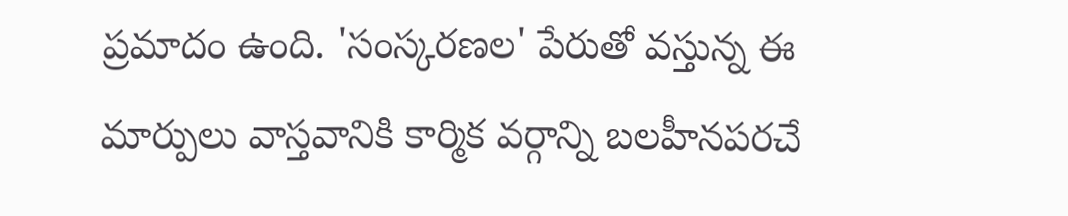ప్రమాదం ఉంది. 'సంస్కరణల' పేరుతో వస్తున్న ఈ మార్పులు వాస్తవానికి కార్మిక వర్గాన్ని బలహీనపరచే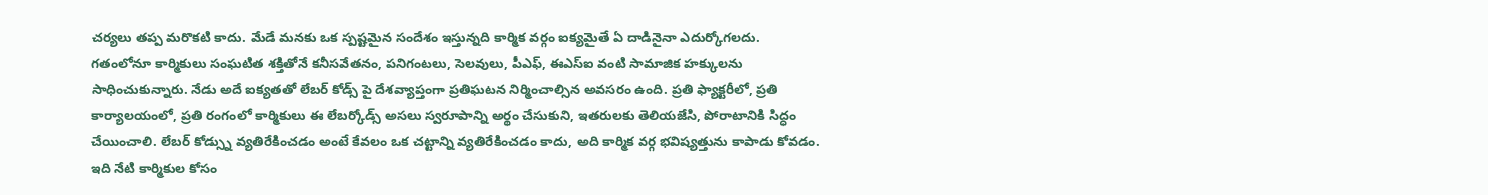చర్యలు తప్ప మరొకటి కాదు. మేడే మనకు ఒక స్పష్టమైన సందేశం ఇస్తున్నది కార్మిక వర్గం ఐక్యమైతే ఏ దాడినైనా ఎదుర్కోగలదు.
గతంలోనూ కార్మికులు సంఘటిత శక్తితోనే కనీసవేతనం, పనిగంటలు, సెలవులు, పీఎఫ్, ఈఎస్ఐ వంటి సామాజిక హక్కులను సాధించుకున్నారు. నేడు అదే ఐక్యతతో లేబర్ కోడ్స్ పై దేశవ్యాప్తంగా ప్రతిఘటన నిర్మించాల్సిన అవసరం ఉంది. ప్రతి ఫ్యాక్టరీలో, ప్రతి కార్యాలయంలో, ప్రతి రంగంలో కార్మికులు ఈ లేబర్కోడ్స్ అసలు స్వరూపాన్ని అర్థం చేసుకుని, ఇతరులకు తెలియజేసి, పోరాటానికి సిద్ధం చేయించాలి. లేబర్ కోడ్స్ను వ్యతిరేకించడం అంటే కేవలం ఒక చట్టాన్ని వ్యతిరేకించడం కాదు, అది కార్మిక వర్గ భవిష్యత్తును కాపాడు కోవడం. ఇది నేటి కార్మికుల కోసం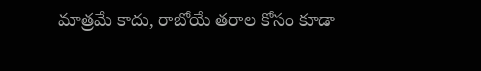మాత్రమే కాదు, రాబోయే తరాల కోసం కూడా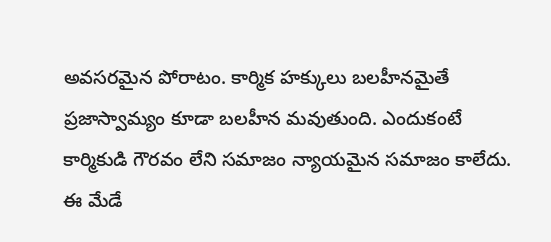అవసరమైన పోరాటం. కార్మిక హక్కులు బలహీనమైతే ప్రజాస్వామ్యం కూడా బలహీన మవుతుంది. ఎందుకంటే కార్మికుడి గౌరవం లేని సమాజం న్యాయమైన సమాజం కాలేదు. ఈ మేడే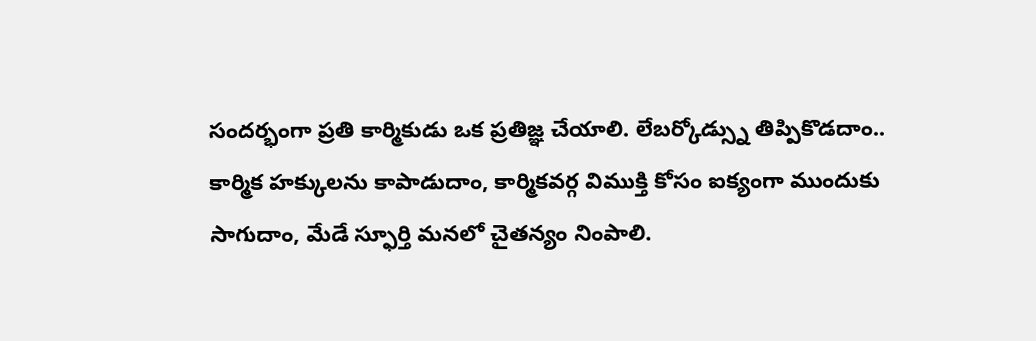సందర్భంగా ప్రతి కార్మికుడు ఒక ప్రతిజ్ఞ చేయాలి. లేబర్కోడ్స్ను తిప్పికొడదాం.. కార్మిక హక్కులను కాపాడుదాం, కార్మికవర్గ విముక్తి కోసం ఐక్యంగా ముందుకు సాగుదాం, మేడే స్ఫూర్తి మనలో చైతన్యం నింపాలి.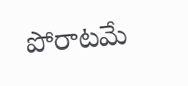పోరాటమే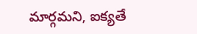మార్గమని, ఐక్యతే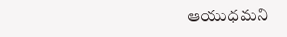ఆయుధమని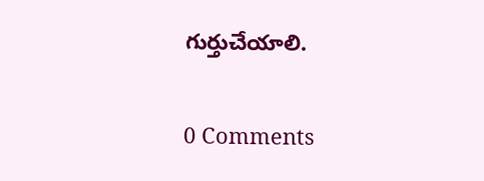గుర్తుచేయాలి.


0 Comments